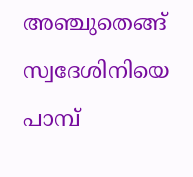അഞ്ചുതെങ്ങ് സ്വദേശിനിയെ പാമ്പ്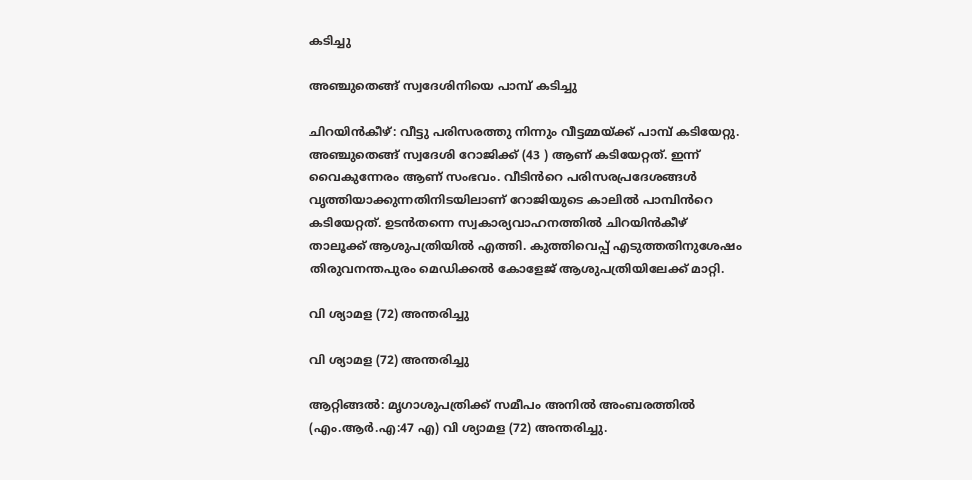കടിച്ചു

അഞ്ചുതെങ്ങ് സ്വദേശിനിയെ പാമ്പ് കടിച്ചു

ചിറയിൻകീഴ്: വീട്ടു പരിസരത്തു നിന്നും വീട്ടമ്മയ്ക്ക് പാമ്പ് കടിയേറ്റു. അഞ്ചുതെങ്ങ് സ്വദേശി റോജിക്ക് (43 ) ആണ് കടിയേറ്റത്. ഇന്ന് വൈകുന്നേരം ആണ് സംഭവം. വീടിൻറെ പരിസരപ്രദേശങ്ങൾ വൃത്തിയാക്കുന്നതിനിടയിലാണ് റോജിയുടെ കാലിൽ പാമ്പിൻറെ കടിയേറ്റത്. ഉടൻതന്നെ സ്വകാര്യവാഹനത്തിൽ ചിറയിൻകീഴ് താലൂക്ക് ആശുപത്രിയിൽ എത്തി. കുത്തിവെപ്പ് എടുത്തതിനുശേഷം തിരുവനന്തപുരം മെഡിക്കൽ കോളേജ് ആശുപത്രിയിലേക്ക് മാറ്റി.

വി ശ്യാമള (72) അന്തരിച്ചു

വി ശ്യാമള (72) അന്തരിച്ചു

ആറ്റിങ്ങൽ: മൃഗാശുപത്രിക്ക് സമീപം അനിൽ അംബരത്തിൽ (എം.ആർ.എ:47 എ) വി ശ്യാമള (72) അന്തരിച്ചു.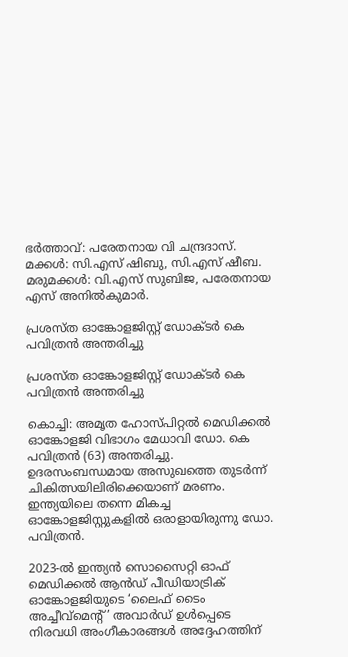ഭർത്താവ്: പരേതനായ വി ചന്ദ്രദാസ്.
മക്കൾ: സി.എസ് ഷിബു, സി.എസ് ഷീബ.
മരുമക്കൾ: വി.എസ് സുബിജ, പരേതനായ എസ് അനിൽകുമാർ.

പ്രശസ്ത ഓങ്കോളജിസ്റ്റ് ഡോക്ടര്‍ കെ പവിത്രൻ അന്തരിച്ചു

പ്രശസ്ത ഓങ്കോളജിസ്റ്റ് ഡോക്ടര്‍ കെ പവിത്രൻ അന്തരിച്ചു

കൊച്ചി: അമൃത ഹോസ്പിറ്റൽ മെഡിക്കൽ ഓങ്കോളജി വിഭാഗം മേധാവി ഡോ. കെ പവിത്രൻ (63) അന്തരിച്ചു. ഉദരസംബന്ധമായ അസുഖത്തെ തുടർന്ന് ചികിത്സയിലിരിക്കെയാണ് മരണം. ഇന്ത്യയിലെ തന്നെ മികച്ച ഓങ്കോളജിസ്റ്റുകളിൽ ഒരാളായിരുന്നു ഡോ. പവിത്രൻ.

2023-ൽ ഇന്ത്യൻ സൊസൈറ്റി ഓഫ് മെഡിക്കൽ ആൻഡ് പീഡിയാട്രിക് ഓങ്കോളജിയുടെ ‘ലൈഫ് ടൈം അച്ചീവ്മെന്റ്’ അവാർഡ് ഉൾപ്പെടെ നിരവധി അംഗീകാരങ്ങൾ അദ്ദേഹത്തിന്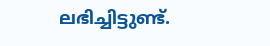ലഭിച്ചിട്ടുണ്ട്.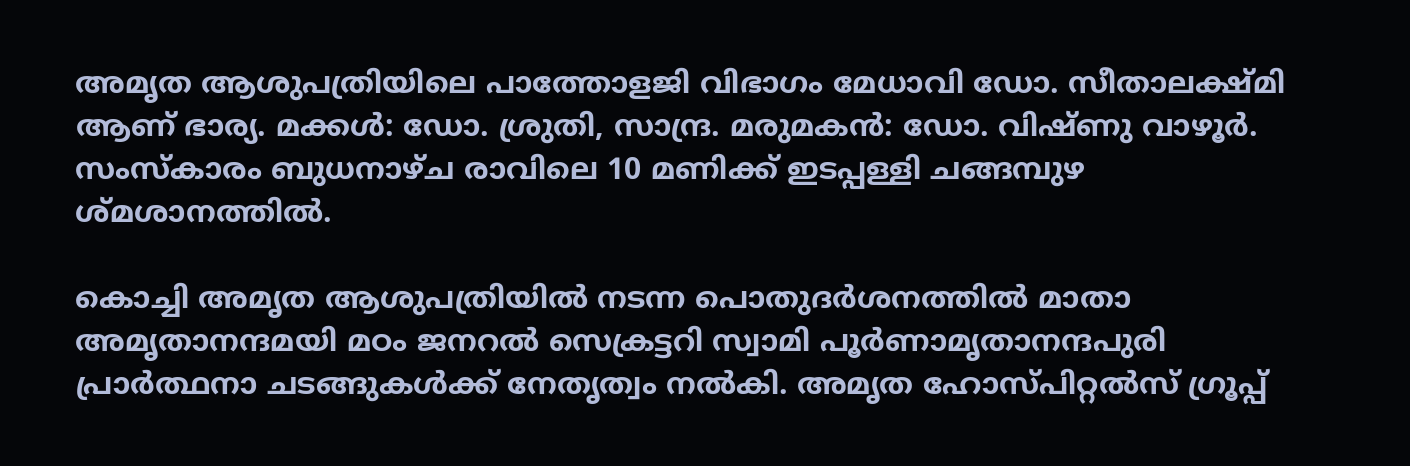അമൃത ആശുപത്രിയിലെ പാത്തോളജി വിഭാഗം മേധാവി ഡോ. സീതാലക്ഷ്മി ആണ് ഭാര്യ. മക്കൾ: ഡോ. ശ്രുതി, സാന്ദ്ര. മരുമകൻ: ഡോ. വിഷ്ണു വാഴൂർ. സംസ്കാരം ബുധനാഴ്ച രാവിലെ 10 മണിക്ക് ഇടപ്പള്ളി ചങ്ങമ്പുഴ ശ്മശാനത്തിൽ.

കൊച്ചി അമൃത ആശുപത്രിയിൽ നടന്ന പൊതുദർശനത്തിൽ മാതാ അമൃതാനന്ദമയി മഠം ജനറൽ സെക്രട്ടറി സ്വാമി പൂർണാമൃതാനന്ദപുരി പ്രാർത്ഥനാ ചടങ്ങുകൾക്ക് നേതൃത്വം നൽകി. അമൃത ഹോസ്പിറ്റൽസ് ഗ്രൂപ്പ്‌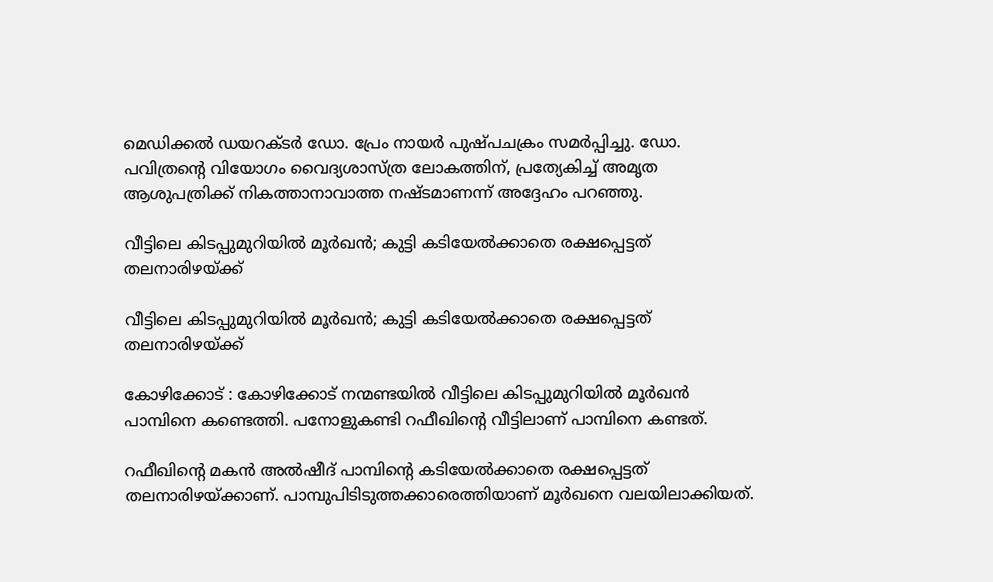മെഡിക്കൽ ഡയറക്ടർ ഡോ. പ്രേം നായർ പുഷ്പചക്രം സമർപ്പിച്ചു. ഡോ. പവിത്രന്റെ വിയോഗം വൈദ്യശാസ്ത്ര ലോകത്തിന്, പ്രത്യേകിച്ച് അമൃത ആശുപത്രിക്ക് നികത്താനാവാത്ത നഷ്ടമാണന്ന് അദ്ദേഹം പറഞ്ഞു.

വീട്ടിലെ കിടപ്പുമുറിയില്‍ മൂര്‍ഖന്‍; കുട്ടി കടിയേല്‍ക്കാതെ രക്ഷപ്പെട്ടത് തലനാരിഴയ്ക്ക്

വീട്ടിലെ കിടപ്പുമുറിയില്‍ മൂര്‍ഖന്‍; കുട്ടി കടിയേല്‍ക്കാതെ രക്ഷപ്പെട്ടത് തലനാരിഴയ്ക്ക്

കോഴിക്കോട് : കോഴിക്കോട് നന്മണ്ടയില്‍ വീട്ടിലെ കിടപ്പുമുറിയില്‍ മൂര്‍ഖന്‍ പാമ്പിനെ കണ്ടെത്തി. പനോളുകണ്ടി റഫീഖിന്റെ വീട്ടിലാണ് പാമ്പിനെ കണ്ടത്.

റഫീഖിന്റെ മകന്‍ അല്‍ഷീദ് പാമ്പിന്റെ കടിയേല്‍ക്കാതെ രക്ഷപ്പെട്ടത് തലനാരിഴയ്ക്കാണ്. പാമ്പുപിടിടുത്തക്കാരെത്തിയാണ് മൂര്‍ഖനെ വലയിലാക്കിയത്.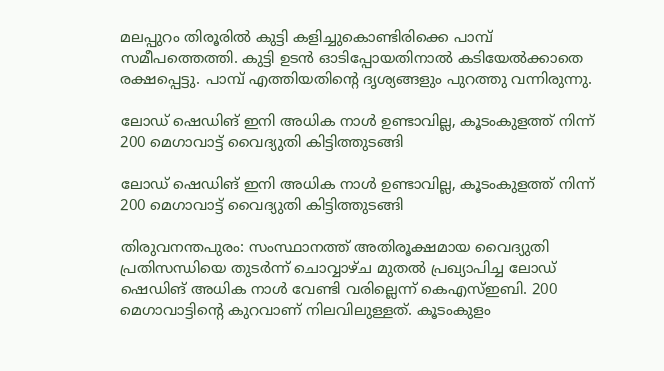മലപ്പുറം തിരൂരില്‍ കുട്ടി കളിച്ചുകൊണ്ടിരിക്കെ പാമ്പ് സമീപത്തെത്തി. കുട്ടി ഉടന്‍ ഓടിപ്പോയതിനാല്‍ കടിയേല്‍ക്കാതെ രക്ഷപ്പെട്ടു. പാമ്പ് എത്തിയതിന്റെ ദൃശ്യങ്ങളും പുറത്തു വന്നിരുന്നു.

ലോഡ് ഷെഡിങ് ഇനി അധിക നാൾ ഉണ്ടാവില്ല, കൂടംകുളത്ത് നിന്ന് 200 മെഗാവാട്ട് വൈദ്യുതി കിട്ടിത്തുടങ്ങി

ലോഡ് ഷെഡിങ് ഇനി അധിക നാൾ ഉണ്ടാവില്ല, കൂടംകുളത്ത് നിന്ന് 200 മെഗാവാട്ട് വൈദ്യുതി കിട്ടിത്തുടങ്ങി

തിരുവനന്തപുരം: സംസ്ഥാനത്ത് അതിരൂക്ഷമായ വൈദ്യുതി പ്രതിസന്ധിയെ തുടർന്ന് ചൊവ്വാഴ്ച മുതൽ പ്രഖ്യാപിച്ച ലോഡ് ഷെഡിങ് അധിക നാൾ വേണ്ടി വരില്ലെന്ന് കെഎസ്ഇബി. 200 മെഗാവാട്ടിൻ്റെ കുറവാണ് നിലവിലുള്ളത്. കൂടംകുളം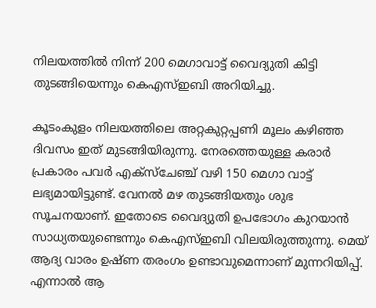നിലയത്തിൽ നിന്ന് 200 മെഗാവാട്ട് വൈദ്യുതി കിട്ടി തുടങ്ങിയെന്നും കെഎസ്ഇബി അറിയിച്ചു.

കൂടംകുളം നിലയത്തിലെ അറ്റകുറ്റപ്പണി മൂലം കഴിഞ്ഞ ദിവസം ഇത് മുടങ്ങിയിരുന്നു. നേരത്തെയുള്ള കരാർ പ്രകാരം പവർ എക്സ്ചേഞ്ച് വഴി 150 മെഗാ വാട്ട് ലഭ്യമായിട്ടുണ്ട്. വേനൽ മഴ തുടങ്ങിയതും ശുഭ സൂചനയാണ്. ഇതോടെ വൈദ്യുതി ഉപഭോഗം കുറയാൻ സാധ്യതയുണ്ടെന്നും കെഎസ്ഇബി വിലയിരുത്തുന്നു. മെയ് ആദ്യ വാരം ഉഷ്ണ തരംഗം ഉണ്ടാവുമെന്നാണ് മുന്നറിയിപ്പ്. എന്നാൽ ആ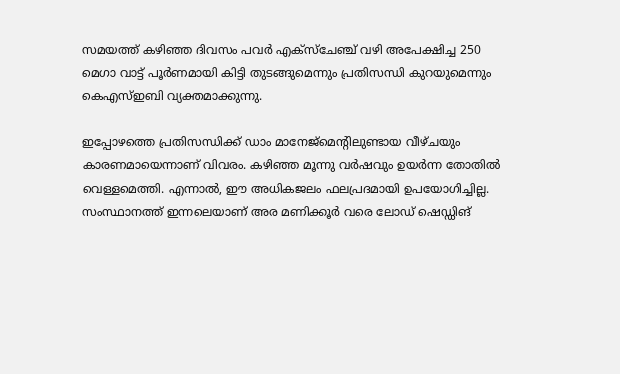സമയത്ത് കഴിഞ്ഞ ദിവസം പവർ എക്സ്ചേഞ്ച് വഴി അപേക്ഷിച്ച 250 മെഗാ വാട്ട് പൂർണമായി കിട്ടി തുടങ്ങുമെന്നും പ്രതിസന്ധി കുറയുമെന്നും കെഎസ്ഇബി വ്യക്തമാക്കുന്നു.

ഇപ്പോഴത്തെ പ്രതിസന്ധിക്ക് ഡാം മാനേജ്‍മെന്‍റിലുണ്ടായ വീഴ്ചയും കാരണമായെന്നാണ് വിവരം. കഴിഞ്ഞ മൂന്നു വർഷവും ഉയർന്ന തോതിൽ വെള്ളമെത്തി. എന്നാൽ, ഈ അധികജലം ഫലപ്രദമായി ഉപയോഗിച്ചില്ല. സംസ്ഥാനത്ത് ഇന്നലെയാണ് അര മണിക്കൂർ വരെ ലോഡ് ഷെഡ്ഡിങ്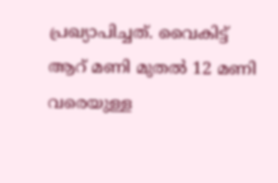പ്രഖ്യാപിച്ചത്. വൈകിട്ട് ആറ് മണി മുതൽ 12 മണി വരെയുള്ള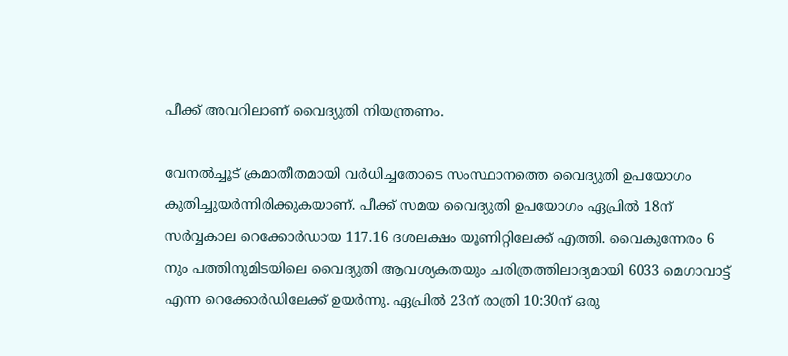പീക്ക് അവറിലാണ് വൈദ്യുതി നിയന്ത്രണം.

വേനൽച്ചൂട് ക്രമാതീതമായി വർധിച്ചതോടെ സംസ്ഥാനത്തെ വൈദ്യുതി ഉപയോഗം കുതിച്ചുയർന്നിരിക്കുകയാണ്. പീക്ക് സമയ വൈദ്യുതി ഉപയോഗം ഏപ്രിൽ 18ന് സർവ്വകാല റെക്കോർഡായ 117.16 ദശലക്ഷം യൂണിറ്റിലേക്ക് എത്തി. വൈകുന്നേരം 6 നും പത്തിനുമിടയിലെ വൈദ്യുതി ആവശ്യകതയും ചരിത്രത്തിലാദ്യമായി 6033 മെഗാവാട്ട് എന്ന റെക്കോർഡിലേക്ക് ഉയർന്നു. ഏപ്രിൽ 23ന് രാത്രി 10:30ന് ഒരു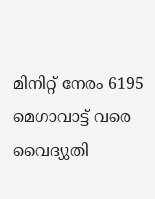മിനിറ്റ് നേരം 6195 മെഗാവാട്ട് വരെ വൈദ്യുതി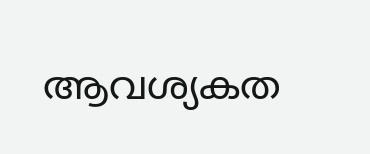ആവശ്യകത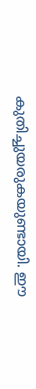കുതിച്ചുയരുകയുണ്ടായി. ഈ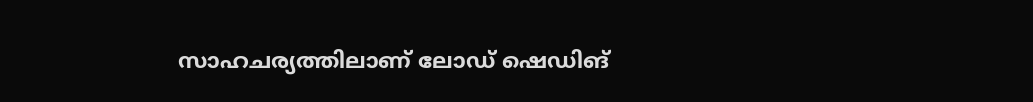സാഹചര്യത്തിലാണ് ലോഡ് ഷെഡിങ്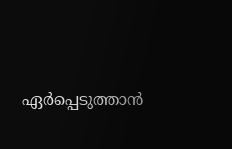ഏര്‍പ്പെടുത്താന്‍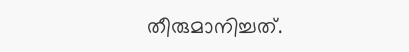തീരുമാനിച്ചത്‌.